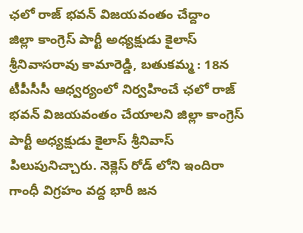ఛలో రాజ్ భవన్ విజయవంతం చేద్దాం
జిల్లా కాంగ్రెస్ పార్టీ అధ్యక్షుడు కైలాస్ శ్రీనివాసరావు కామారెడ్డి, బతుకమ్మ : 18న టీపీసీసీ ఆధ్వర్యంలో నిర్వహించే ఛలో రాజ్ భవన్ విజయవంతం చేయాలని జిల్లా కాంగ్రెస్ పార్టీ అధ్యక్షుడు కైలాస్ శ్రీనివాస్ పిలుపునిచ్చారు. నెక్లెస్ రోడ్ లోని ఇందిరా గాంధీ విగ్రహం వద్ద భారీ జన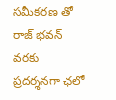సమీకరణ తో రాజ్ భవన్ వరకు ప్రదర్శనగా ఛలో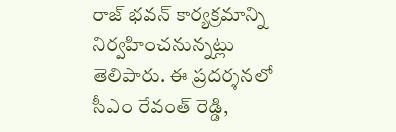రాజ్ భవన్ కార్యక్రమాన్ని నిర్వహించనున్నట్లు తెలిపారు. ఈ ప్రదర్శనలో సీఎం రేవంత్ రెడ్డి,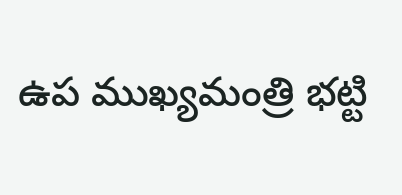ఉప ముఖ్యమంత్రి భట్టి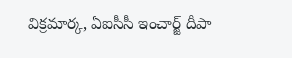విక్రమార్క, ఏఐసీసీ ఇంచార్జ్ దీపా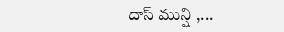దాస్ మున్షి ,...